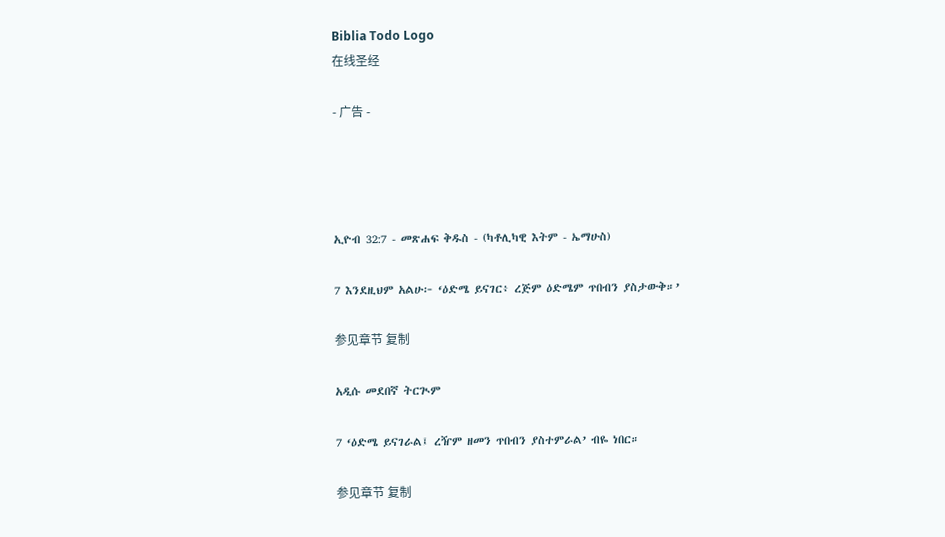Biblia Todo Logo
在线圣经

- 广告 -




ኢዮብ 32:7 - መጽሐፍ ቅዱስ - (ካቶሊካዊ እትም - ኤማሁስ)

7 እንደዚህም አልሁ፦ ‘ዕድሜ ይናገር፥ ረጅም ዕድሜም ጥበብን ያስታውቅ።’

参见章节 复制

አዲሱ መደበኛ ትርጒም

7 ‘ዕድሜ ይናገራል፤ ረዥም ዘመን ጥበብን ያስተምራል’ ብዬ ነበር።

参见章节 复制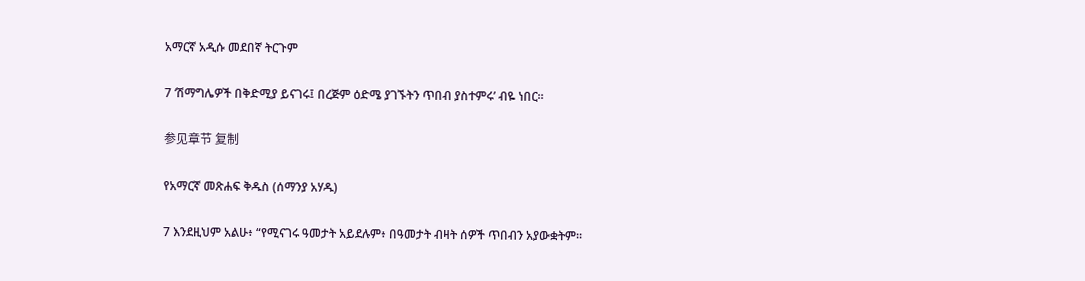አማርኛ አዲሱ መደበኛ ትርጉም

7 ‘ሽማግሌዎች በቅድሚያ ይናገሩ፤ በረጅም ዕድሜ ያገኙትን ጥበብ ያስተምሩ’ ብዬ ነበር።

参见章节 复制

የአማርኛ መጽሐፍ ቅዱስ (ሰማንያ አሃዱ)

7 እንደዚህም አልሁ፥ “የሚናገሩ ዓመታት አይደሉም፥ በዓመታት ብዛት ሰዎች ጥበብን አያውቋትም።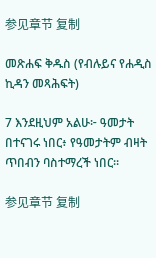参见章节 复制

መጽሐፍ ቅዱስ (የብሉይና የሐዲስ ኪዳን መጻሕፍት)

7 እንደዚህም አልሁ፦ ዓመታት በተናገሩ ነበር፥ የዓመታትም ብዛት ጥበብን ባስተማረች ነበር።

参见章节 复制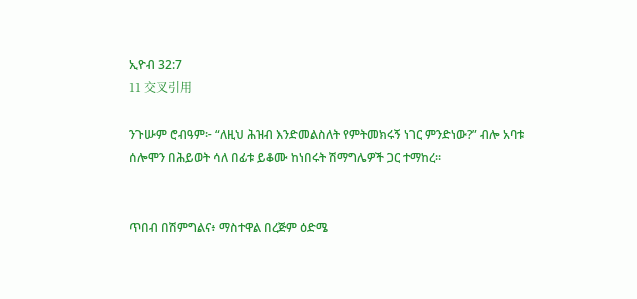ኢዮብ 32:7
11 交叉引用

ንጉሡም ሮብዓም፦ “ለዚህ ሕዝብ እንድመልስለት የምትመክሩኝ ነገር ምንድነው?” ብሎ አባቱ ሰሎሞን በሕይወት ሳለ በፊቱ ይቆሙ ከነበሩት ሽማግሌዎች ጋር ተማከረ።


ጥበብ በሽምግልና፥ ማስተዋል በረጅም ዕድሜ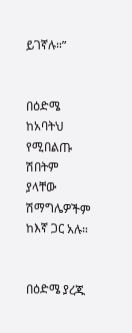ይገኛሉ።”


በዕድሜ ከአባትህ የሚበልጡ ሽበትም ያላቸው ሽማግሌዎችም ከእኛ ጋር አሉ።


በዕድሜ ያረጁ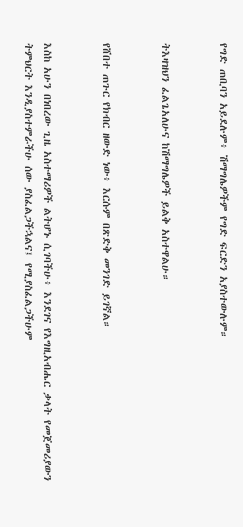የግድ ጠቢባን አይደሉም፥ ሽማግሌዎችም የግድ ፍርድን አያስተውሉም።


ትእዛዝህን ፈልጌአለሁና ከሽማግሌዎች ይልቅ አስተዋልሁ።


የሸበተ ጠጉር የክብር ዘውድ ነው፥ እርሱም በጽድቅ መንገድ ይገኛል።


እስከ አሁን በነበረው ጊዜ አስተማሪዎች ልትሆኑ ሲገባችሁ፥ እንደገና የእግዚአብሔር ቃላት የመጀመሪያውን ትምህርት እንዲያስተምራችሁ ሰው ያስፈልጋችኋልና፤ የሚያስፈልጋችሁም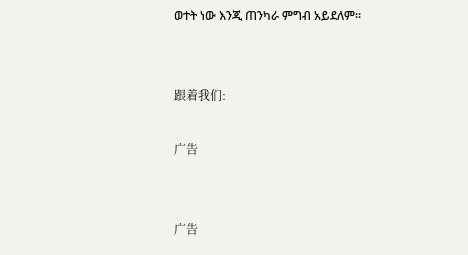ወተት ነው እንጂ ጠንካራ ምግብ አይደለም።


跟着我们:

广告


广告